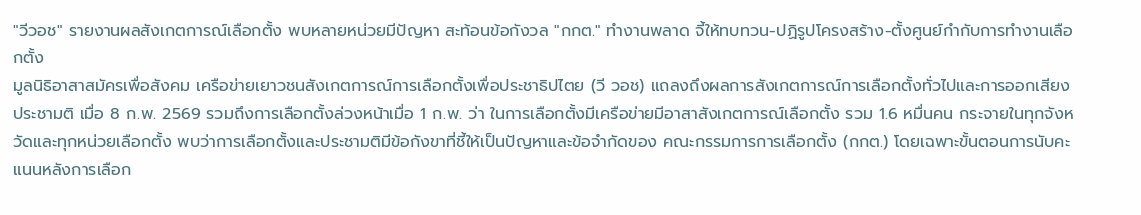"วีวอช" รายงานผลสังเกตการณ์เลือกตั้ง พบหลายหน่วยมีปัญหา สะท้อนข้อกังวล "กกต." ทำงานพลาด จี้ให้ทบทวน-ปฏิรูปโครงสร้าง-ตั้งศูนย์กำกับการทำงานเลือกตั้ง
มูลนิธิอาสาสมัครเพื่อสังคม เครือข่ายเยาวชนสังเกตการณ์การเลือกตั้งเพื่อประชาธิปไตย (วี วอช) แถลงถึงผลการสังเกตการณ์การเลือกตั้งทั่วไปและการออกเสียงประชามติ เมื่อ 8 ก.พ. 2569 รวมถึงการเลือกตั้งล่วงหน้าเมื่อ 1 ก.พ. ว่า ในการเลือกตั้งมีเครือข่ายมีอาสาสังเกตการณ์เลือกตั้ง รวม 1.6 หมื่นคน กระจายในทุกจังหวัดและทุกหน่วยเลือกตั้ง พบว่าการเลือกตั้งและประชามติมีข้อกังขาที่ชี้ให้เป็นปัญหาและข้อจำกัดของ คณะกรรมการการเลือกตั้ง (กกต.) โดยเฉพาะขั้นตอนการนับคะแนนหลังการเลือก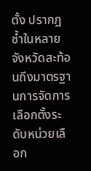ตั้ง ปรากฎซ้ำในหลายจังหวัดสะท้อนถึงมาตรฐานการจัดการเลือกตั้งระดับหน่วยเลือก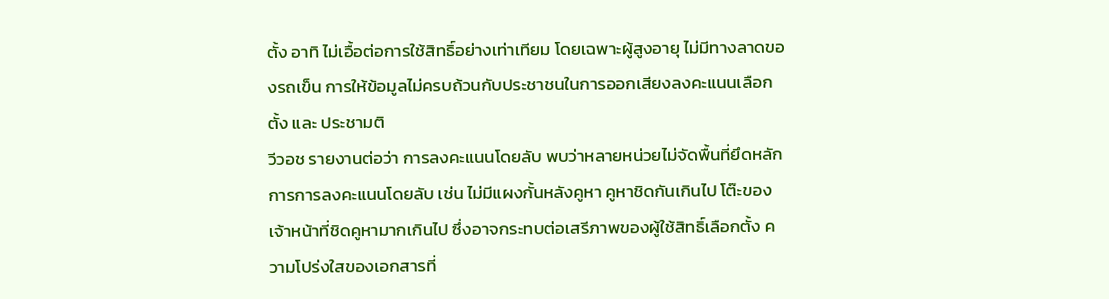ตั้ง อาทิ ไม่เอื้อต่อการใช้สิทธิ์อย่างเท่าเทียม โดยเฉพาะผู้สูงอายุ ไม่มีทางลาดของรถเข็น การให้ข้อมูลไม่ครบถ้วนกับประชาชนในการออกเสียงลงคะแนนเลือกตั้ง และ ประชามติ
วีวอช รายงานต่อว่า การลงคะแนนโดยลับ พบว่าหลายหน่วยไม่จัดพื้นที่ยึดหลักการการลงคะแนนโดยลับ เช่น ไม่มีแผงกั้นหลังคูหา คูหาชิดกันเกินไป โต๊ะของเจ้าหน้าที่ชิดคูหามากเกินไป ซึ่งอาจกระทบต่อเสรีภาพของผู้ใช้สิทธิ์เลือกตั้ง ความโปร่งใสของเอกสารที่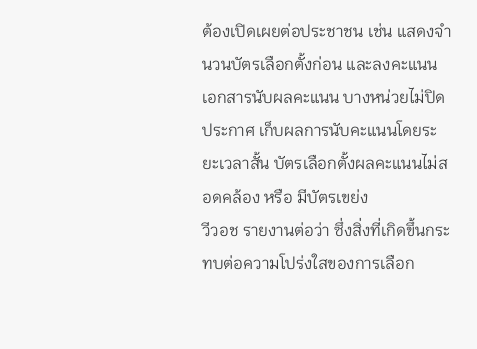ต้องเปิดเผยต่อประชาชน เช่น แสดงจำนวนบัตรเลือกตั้งก่อน และลงคะแนน เอกสารนับผลคะแนน บางหน่วยไม่ปิดประกาศ เก็บผลการนับคะแนนโดยระยะเวลาสั้น บัตรเลือกตั้งผลคะแนนไม่สอดคล้อง หรือ มีบัตรเขย่ง
วีวอช รายงานต่อว่า ซึ่งสิ่งที่เกิดขึ้นกระทบต่อความโปร่งใสของการเลือก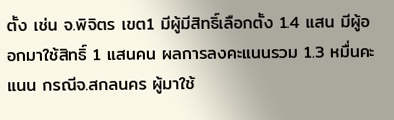ตั้ง เช่น จ.พิจิตร เขต1 มีผู้มีสิทธิ์เลือกตั้ง 1.4 แสน มีผู้ออกมาใช้สิทธิ์ 1 แสนคน ผลการลงคะแนนรวม 1.3 หมื่นคะแนน กรณีจ.สกลนคร ผู้มาใช้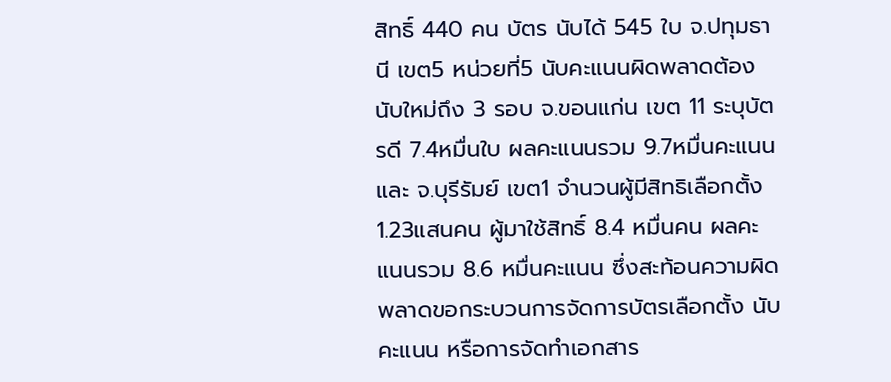สิทธิ์ 440 คน บัตร นับได้ 545 ใบ จ.ปทุมธานี เขต5 หน่วยที่5 นับคะแนนผิดพลาดต้องนับใหม่ถึง 3 รอบ จ.ขอนแก่น เขต 11 ระบุบัตรดี 7.4หมื่นใบ ผลคะแนนรวม 9.7หมื่นคะแนน และ จ.บุรีรัมย์ เขต1 จำนวนผู้มีสิทธิเลือกตั้ง 1.23แสนคน ผู้มาใช้สิทธิ์ 8.4 หมื่นคน ผลคะแนนรวม 8.6 หมื่นคะแนน ซึ่งสะท้อนความผิดพลาดขอกระบวนการจัดการบัตรเลือกตั้ง นับคะแนน หรือการจัดทำเอกสาร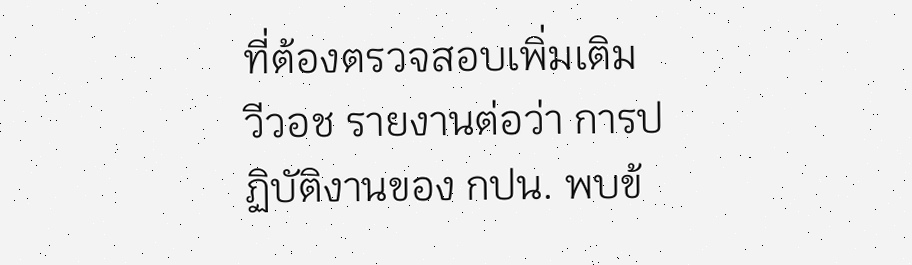ที่ต้องตรวจสอบเพิ่มเติม
วีวอช รายงานต่อว่า การปฏิบัติงานของ กปน. พบข้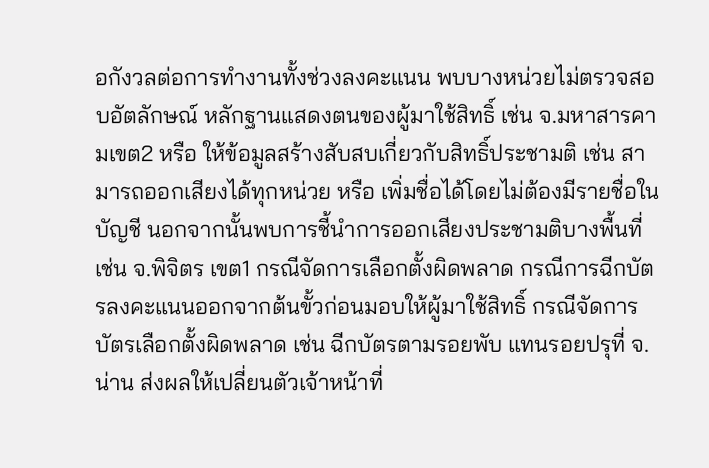อกังวลต่อการทำงานทั้งช่วงลงคะแนน พบบางหน่วยไม่ตรวจสอบอัตลักษณ์ หลักฐานแสดงตนของผู้มาใช้สิทธิ์ เช่น จ.มหาสารคามเขต2 หรือ ให้ข้อมูลสร้างสับสบเกี่ยวกับสิทธิ์ประชามติ เช่น สามารถออกเสียงได้ทุกหน่วย หรือ เพิ่มชื่อได้โดยไม่ต้องมีรายชื่อในบัญชี นอกจากนั้นพบการชี้นำการออกเสียงประชามติบางพื้นที่ เช่น จ.พิจิตร เขต1 กรณีจัดการเลือกตั้งผิดพลาด กรณีการฉีกบัตรลงคะแนนออกจากต้นขั้วก่อนมอบให้ผู้มาใช้สิทธิ์ กรณีจัดการบัตรเลือกตั้งผิดพลาด เช่น ฉีกบัตรตามรอยพับ แทนรอยปรุที่ จ.น่าน ส่งผลให้เปลี่ยนตัวเจ้าหน้าที่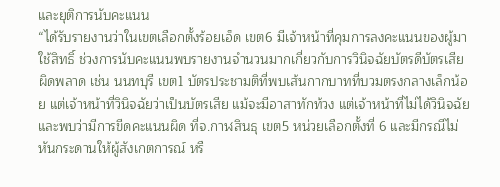และยุติการนับคะแนน
“ได้รับรายงานว่าในเขตเลือกตั้งร้อยเอ็ด เขต6 มีเจ้าหน้าที่คุมการลงคะแนนของผู้มาใช้สิทธิ์ ช่วงการนับคะแนนพบรายงานจำนวนมากเกี่ยวกับการวินิจฉัยบัตรดีบัตรเสียผิดพลาด เช่น นนทบุรี เขต1 บัตรประชามติที่พบเส้นกากบาทที่บวมตรงกลางเล็กน้อย แต่เจ้าหน้าที่วินิจฉัยว่าเป็นบัตรเสีย แม้จะมีอาสาทักท้วง แต่เจ้าหน้าที่ไม่ได้วินิจฉัย และพบว่ามีการขีดคะแนนผิด ที่จ.กาฬสินธุ เขต5 หน่วยเลือกตั้งที่ 6 และมีกรณีไม่หันกระดานให้ผู้สังเกตการณ์ หรื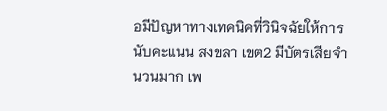อมีปัญหาทางเทคนิคที่วินิจฉัยให้การนับคะแนน สงขลา เขต2 มีบัตรเสียจำนวนมาก เพ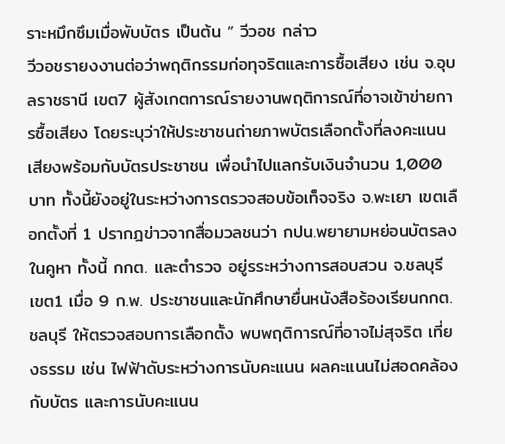ราะหมึกซึมเมื่อพับบัตร เป็นต้น ” วีวอช กล่าว
วีวอชรายงงานต่อว่าพฤติกรรมก่อทุจริตและการซื้อเสียง เช่น จ.อุบลราชธานี เขต7 ผู้สังเกตการณ์รายงานพฤติการณ์ที่อาจเข้าข่ายการซื้อเสียง โดยระบุว่าให้ประชาชนถ่ายภาพบัตรเลือกตั้งที่ลงคะแนนเสียงพร้อมกับบัตรประชาชน เพื่อนำไปแลกรับเงินจำนวน 1,000 บาท ทั้งนี้ยังอยู่ในระหว่างการตรวจสอบข้อเท็จจริง จ.พะเยา เขตเลือกตั้งที่ 1 ปรากฎข่าวจากสื่อมวลชนว่า กปน.พยายามหย่อนบัตรลงในคูหา ทั้งนี้ กกต. และตำรวจ อยู่รระหว่างการสอบสวน จ.ชลบุรี เขต1 เมื่อ 9 ก.พ. ประชาชนและนักศึกษายื่นหนังสือร้องเรียนกกต.ชลบุรี ให้ตรวจสอบการเลือกตั้ง พบพฤติการณ์ที่อาจไม่สุจริต เที่ยงธรรม เช่น ไฟฟ้าดับระหว่างการนับคะแนน ผลคะแนนไม่สอดคล้องกับบัตร และการนับคะแนน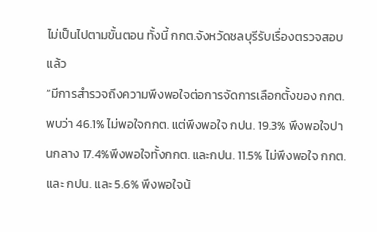ไม่เป็นไปตามขั้นตอน ทั้งนี้ กกต.จังหวัดชลบุรีรับเรื่องตรวจสอบแล้ว
“มีการสำรวจถึงความพึงพอใจต่อการจัดการเลือกตั้งของ กกต. พบว่า 46.1% ไม่พอใจกกต. แต่พึงพอใจ กปน. 19.3% พึงพอใจปานกลาง 17.4%พึงพอใจทั้งกกต. และกปน. 11.5% ไม่พึงพอใจ กกต. และ กปน. และ 5.6% พึงพอใจน้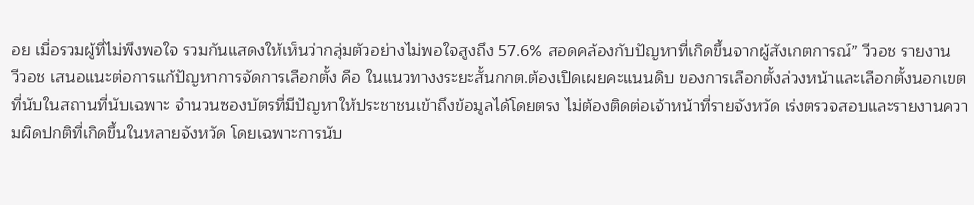อย เมื่อรวมผู้ที่ไม่พึงพอใจ รวมกันแสดงให้เห็นว่ากลุ่มตัวอย่างไม่พอใจสูงถึง 57.6% สอดคล้องกับปัญหาที่เกิดขึ้นจากผู้สังเกตการณ์” วีวอช รายงาน
วีวอช เสนอแนะต่อการแก้ปัญหาการจัดการเลือกตั้ง คือ ในแนวทางงระยะสั้นกกต.ต้องเปิดเผยคะแนนดิบ ของการเลือกตั้งล่วงหน้าและเลือกตั้งนอกเขตที่นับในสถานที่นับเฉพาะ จำนวนซองบัตรที่มีปัญหาให้ประชาชนเข้าถึงข้อมูลได้โดยตรง ไม่ต้องติดต่อเจ้าหน้าที่รายจังหวัด เร่งตรวจสอบและรายงานความผิดปกติที่เกิดขึ้นในหลายจังหวัด โดยเฉพาะการนับ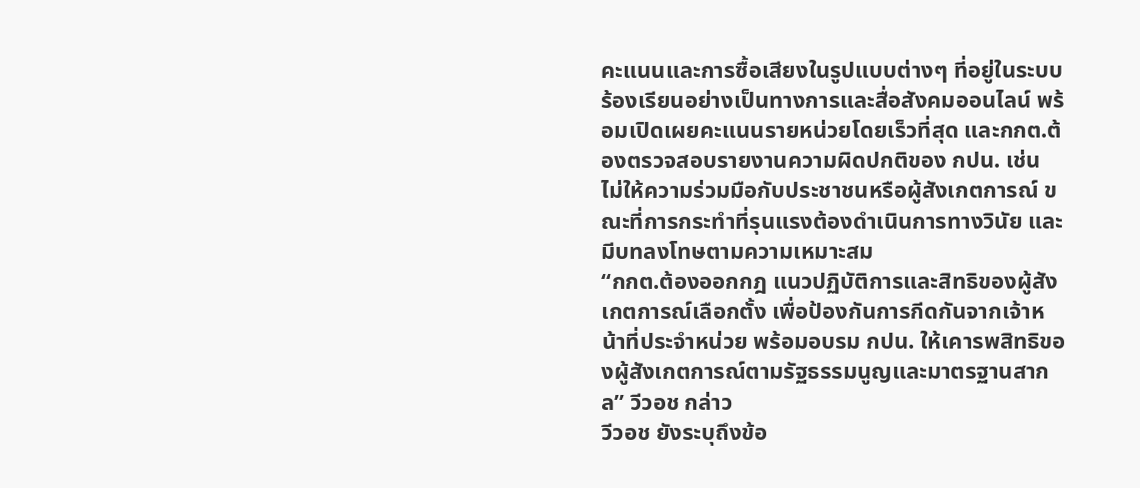คะแนนและการซื้อเสียงในรูปแบบต่างๆ ที่อยู่ในระบบร้องเรียนอย่างเป็นทางการและสื่อสังคมออนไลน์ พร้อมเปิดเผยคะแนนรายหน่วยโดยเร็วที่สุด และกกต.ต้องตรวจสอบรายงานความผิดปกติของ กปน. เช่น ไม่ให้ความร่วมมือกับประชาชนหรือผู้สังเกตการณ์ ขณะที่การกระทำที่รุนแรงต้องดำเนินการทางวินัย และมีบทลงโทษตามความเหมาะสม
“กกต.ต้องออกกฎ แนวปฏิบัติการและสิทธิของผู้สังเกตการณ์เลือกตั้ง เพื่อป้องกันการกีดกันจากเจ้าหน้าที่ประจำหน่วย พร้อมอบรม กปน. ให้เคารพสิทธิของผู้สังเกตการณ์ตามรัฐธรรมนูญและมาตรฐานสากล” วีวอช กล่าว
วีวอช ยังระบุถึงข้อ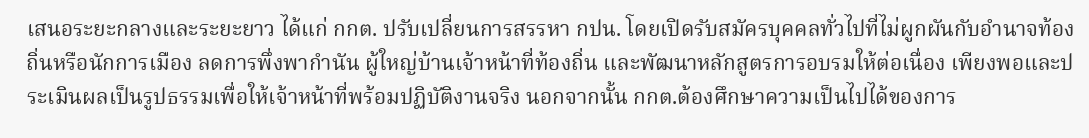เสนอระยะกลางและระยะยาว ได้แก่ กกต. ปรับเปลี่ยนการสรรหา กปน. โดยเปิดรับสมัครบุคคลทั่วไปที่ไม่ผูกผันกับอำนาจท้องถิ่นหรือนักการเมือง ลดการพึ่งพากำนัน ผู้ใหญ่บ้านเจ้าหน้าที่ท้องถิ่น และพัฒนาหลักสูตรการอบรมให้ต่อเนื่อง เพียงพอและประเมินผลเป็นรูปธรรมเพื่อให้เจ้าหน้าที่พร้อมปฏิบัติงานจริง นอกจากนั้น กกต.ต้องศึกษาความเป็นไปได้ของการ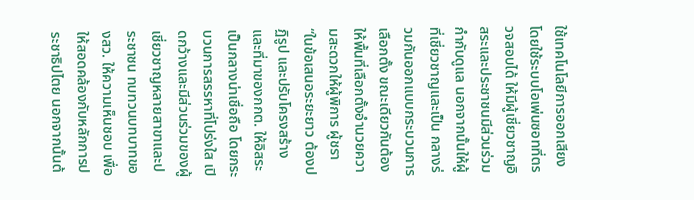ใช้เทคโนโลยีการออกเสียง โดยใช้ระบบโอเพ่นซอทที่ตรวจสอบได้ ให้มีผู้เชี่ยวชาญอิสระและประชาชนมีส่วนร่วมกำกับดูแล นอกจากนั้นให้ผู้ที่เชี่ยวชาญและเป็น กลางร่วมกันออกแบบกระบวนการเลือกตั้ง ขณะเดียวกันต้องให้พื้นที่เลือกตั้งอำนวยความสะดวกให้ผู้พิการ ผู้ชรา
“ในข้อเสนอระยะยาว ต้องปฏิรูป และปรับโครงสร้างและที่มาของกกต. ให้อิสระ เป็นกลางน่าเชื่อถือ โดยกระบวนการสรรหาที่โปร่งใส เปิดกว้างและมีส่วนร่วมของผู้เชี่ยวชาญหลายสาขาและประชาชน ทบทวนบทบาทของสว. ให้ความเห็นชอบ เพื่อให้สอดคล้องกับหลักการประชาธิปไตย นอกจากนั้นต้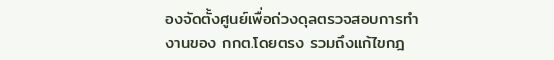องจัดตั้งศูนย์เพื่อถ่วงดุลตรวจสอบการทำงานของ กกต.โดยตรง รวมถึงแก้ไขกฎ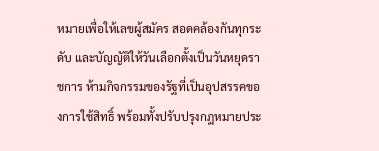หมายเพื่อให้เลขผู้สมัคร สอดคล้องกันทุกระดับ และบัญญัติให้วันเลือกตั้งเป็นวันหยุดราชการ ห้ามกิจกรรมของรัฐที่เป็นอุปสรรคของการใช้สิทธิ์ พร้อมทั้งปรับปรุงกฎหมายประ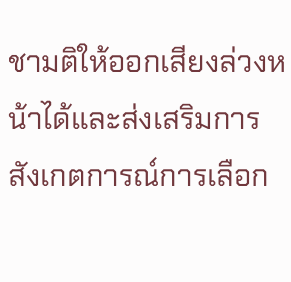ชามติให้ออกเสียงล่วงหน้าได้และส่งเสริมการสังเกตการณ์การเลือก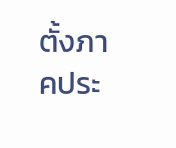ตั้งภาคประ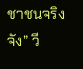ชาชนจริงจัง” วี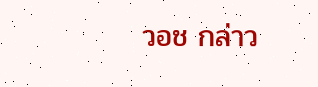วอช กล่าว